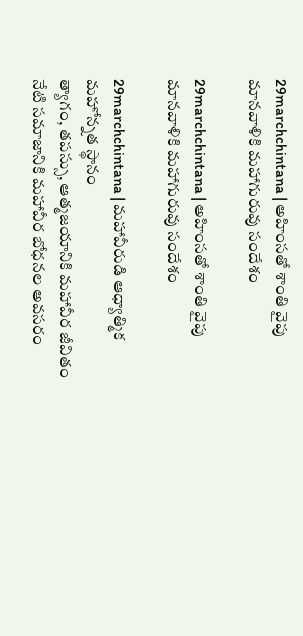29marchchintana | అహింసతో శాంతి వైపు మానవాళికి మహాగురువు సందేశం

29marchchintana | అహింసతో శాంతి వైపు మానవాళికి మహాగురువు సందేశం

29marchchintana | మహావీరుడి ఆధ్యాత్మిక మహోన్నత స్థానం
త్యాగం, తపస్సు, ఆత్మజయానికి మహావీర జీవితం
నేటి సమాజానికి మహావీర బోధనల అవసరం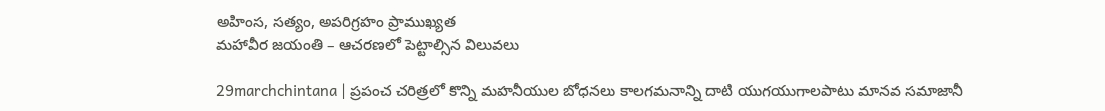అహింస, సత్యం, అపరిగ్రహం ప్రాముఖ్యత
మహావీర జయంతి – ఆచరణలో పెట్టాల్సిన విలువలు

29marchchintana | ప్రపంచ చరిత్రలో కొన్ని మహనీయుల బోధనలు కాలగమనాన్ని దాటి యుగయుగాలపాటు మానవ సమాజానీ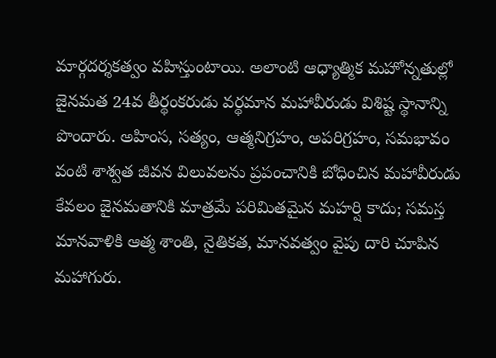మార్గదర్శకత్వం వహిస్తుంటాయి. అలాంటి ఆధ్యాత్మిక మహోన్నతుల్లో జైనమత 24వ తీర్థంకరుడు వర్థమాన మహావీరుడు విశిష్ట స్థానాన్ని పొందారు. అహింస, సత్యం, ఆత్మనిగ్రహం, అపరిగ్రహం, సమభావం వంటి శాశ్వత జీవన విలువలను ప్రపంచానికి బోధించిన మహావీరుడు కేవలం జైనమతానికి మాత్రమే పరిమితమైన మహర్షి కాదు; సమస్త మానవాళికి ఆత్మ శాంతి, నైతికత, మానవత్వం వైపు దారి చూపిన మహాగురు.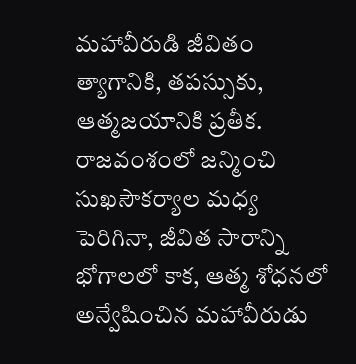మహావీరుడి జీవితం త్యాగానికి, తపస్సుకు, ఆత్మజయానికి ప్రతీక. రాజవంశంలో జన్మించి సుఖసౌకర్యాల మధ్య పెరిగినా, జీవిత సారాన్ని భోగాలలో కాక, ఆత్మ శోధనలో అన్వేషించిన మహావీరుడు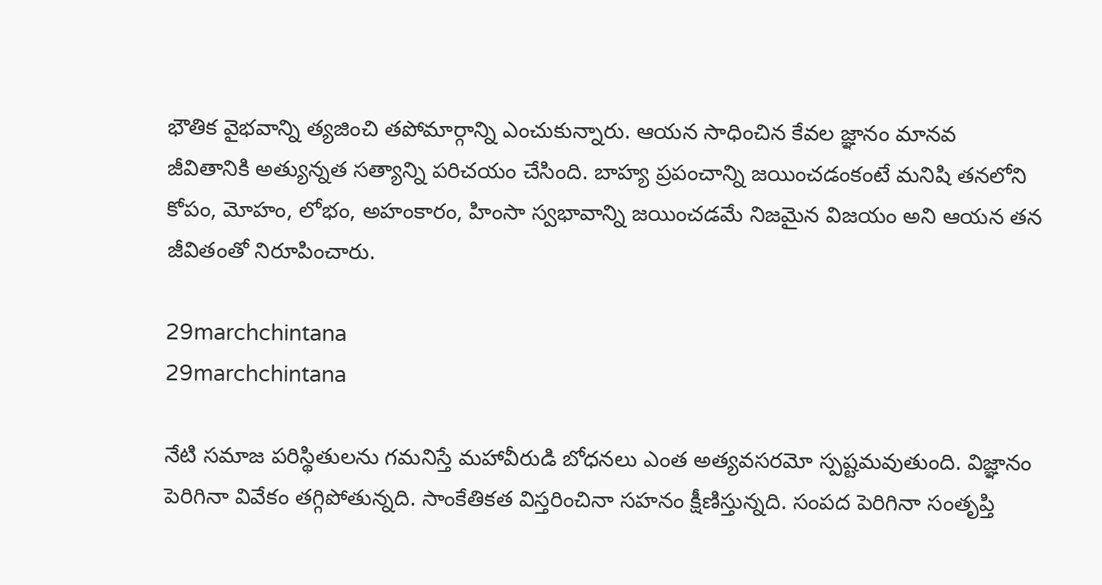భౌతిక వైభవాన్ని త్యజించి తపోమార్గాన్ని ఎంచుకున్నారు. ఆయన సాధించిన కేవల జ్ఞానం మానవ జీవితానికి అత్యున్నత సత్యాన్ని పరిచయం చేసింది. బాహ్య ప్రపంచాన్ని జయించడంకంటే మనిషి తనలోని కోపం, మోహం, లోభం, అహంకారం, హింసా స్వభావాన్ని జయించడమే నిజమైన విజయం అని ఆయన తన జీవితంతో నిరూపించారు.

29marchchintana
29marchchintana

నేటి సమాజ పరిస్థితులను గమనిస్తే మహావీరుడి బోధనలు ఎంత అత్యవసరమో స్పష్టమవుతుంది. విజ్ఞానం పెరిగినా వివేకం తగ్గిపోతున్నది. సాంకేతికత విస్తరించినా సహనం క్షీణిస్తున్నది. సంపద పెరిగినా సంతృప్తి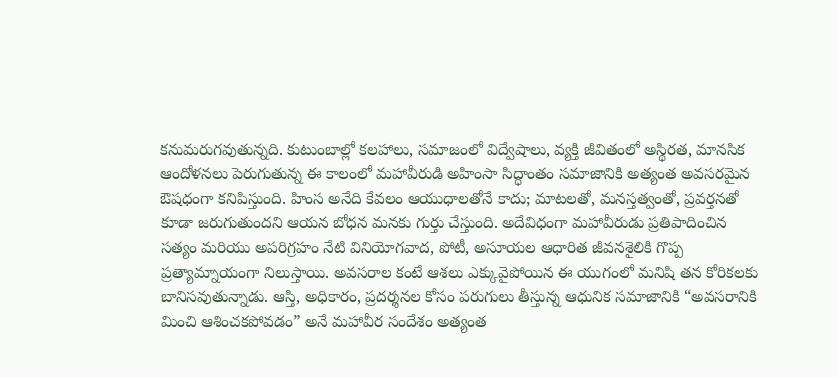కనుమరుగవుతున్నది. కుటుంబాల్లో కలహాలు, సమాజంలో విద్వేషాలు, వ్యక్తి జీవితంలో అస్థిరత, మానసిక ఆందోళనలు పెరుగుతున్న ఈ కాలంలో మహావీరుడి అహింసా సిద్ధాంతం సమాజానికి అత్యంత అవసరమైన ఔషధంగా కనిపిస్తుంది. హింస అనేది కేవలం ఆయుధాలతోనే కాదు; మాటలతో, మనస్తత్వంతో, ప్రవర్తనతో కూడా జరుగుతుందని ఆయన బోధన మనకు గుర్తు చేస్తుంది. అదేవిధంగా మహావీరుడు ప్రతిపాదించిన సత్యం మరియు అపరిగ్రహం నేటి వినియోగవాద, పోటీ, అసూయల ఆధారిత జీవనశైలికి గొప్ప ప్రత్యామ్నాయంగా నిలుస్తాయి. అవసరాల కంటే ఆశలు ఎక్కువైపోయిన ఈ యుగంలో మనిషి తన కోరికలకు బానిసవుతున్నాడు. ఆస్తి, అధికారం, ప్రదర్శనల కోసం పరుగులు తీస్తున్న ఆధునిక సమాజానికి “అవసరానికి మించి ఆశించకపోవడం” అనే మహావీర సందేశం అత్యంత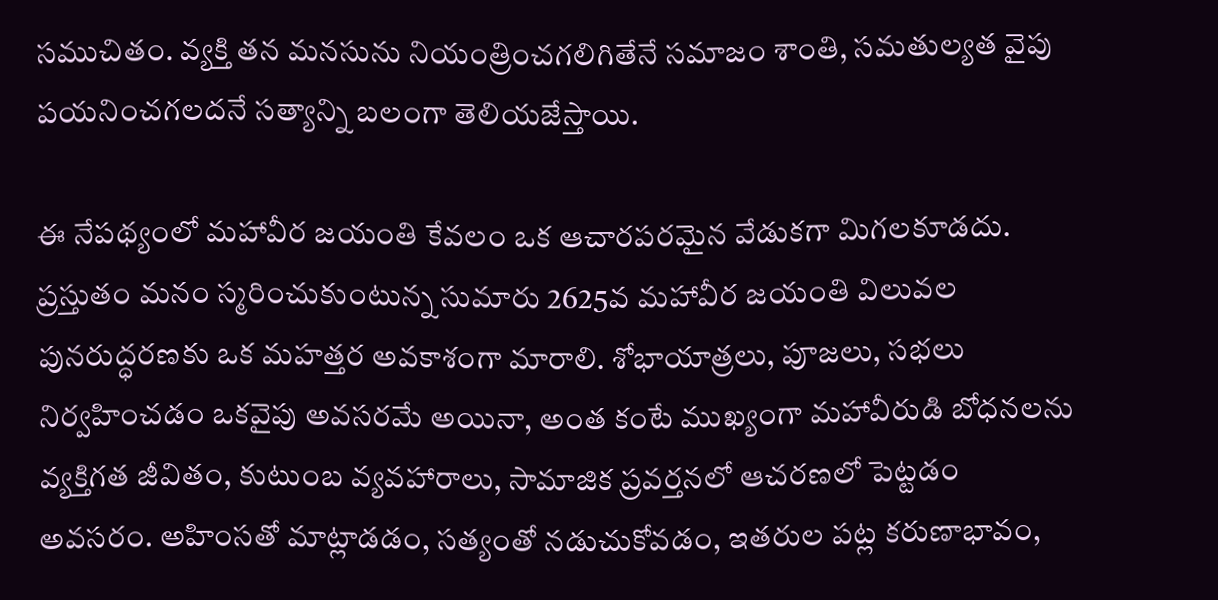సముచితం. వ్యక్తి తన మనసును నియంత్రించగలిగితేనే సమాజం శాంతి, సమతుల్యత వైపు పయనించగలదనే సత్యాన్ని బలంగా తెలియజేస్తాయి.

ఈ నేపథ్యంలో మహావీర జయంతి కేవలం ఒక ఆచారపరమైన వేడుకగా మిగలకూడదు. ప్రస్తుతం మనం స్మరించుకుంటున్న సుమారు 2625వ మహావీర జయంతి విలువల పునరుద్ధరణకు ఒక మహత్తర అవకాశంగా మారాలి. శోభాయాత్రలు, పూజలు, సభలు నిర్వహించడం ఒకవైపు అవసరమే అయినా, అంత కంటే ముఖ్యంగా మహావీరుడి బోధనలను వ్యక్తిగత జీవితం, కుటుంబ వ్యవహారాలు, సామాజిక ప్రవర్తనలో ఆచరణలో పెట్టడం అవసరం. అహింసతో మాట్లాడడం, సత్యంతో నడుచుకోవడం, ఇతరుల పట్ల కరుణాభావం,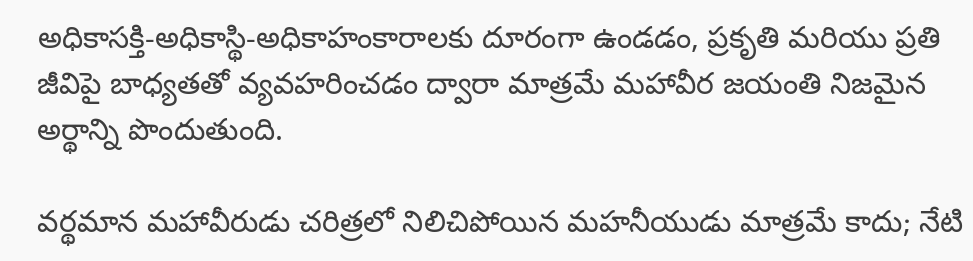అధికాసక్తి-అధికాస్థి-అధికాహంకారాలకు దూరంగా ఉండడం, ప్రకృతి మరియు ప్రతి జీవిపై బాధ్యతతో వ్యవహరించడం ద్వారా మాత్రమే మహావీర జయంతి నిజమైన అర్థాన్ని పొందుతుంది.

వర్థమాన మహావీరుడు చరిత్రలో నిలిచిపోయిన మహనీయుడు మాత్రమే కాదు; నేటి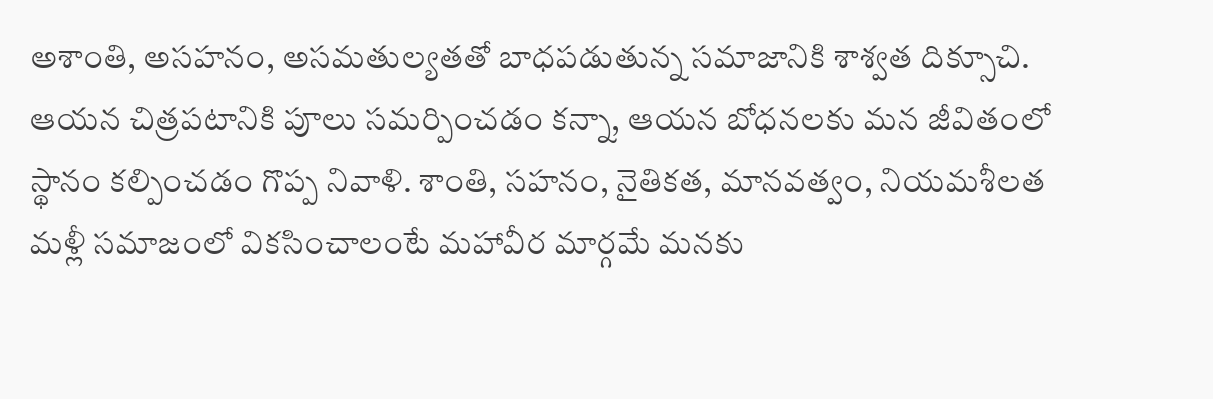అశాంతి, అసహనం, అసమతుల్యతతో బాధపడుతున్న సమాజానికి శాశ్వత దిక్సూచి. ఆయన చిత్రపటానికి పూలు సమర్పించడం కన్నా, ఆయన బోధనలకు మన జీవితంలో స్థానం కల్పించడం గొప్ప నివాళి. శాంతి, సహనం, నైతికత, మానవత్వం, నియమశీలత మళ్లీ సమాజంలో వికసించాలంటే మహావీర మార్గమే మనకు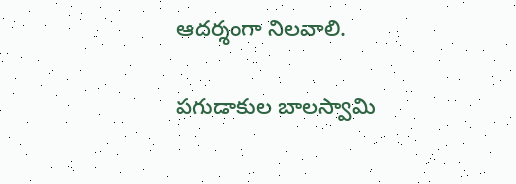ఆదర్శంగా నిలవాలి.

పగుడాకుల బాలస్వామి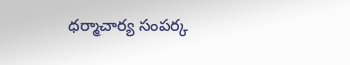ధర్మాచార్య సంపర్క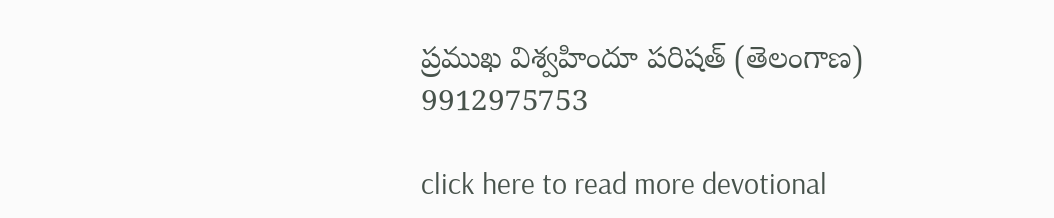ప్రముఖ విశ్వహిందూ పరిషత్ (తెలంగాణ)
9912975753

click here to read more devotional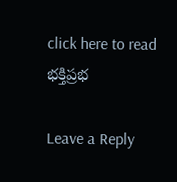click here to read భక్తిప్రభ

Leave a Reply